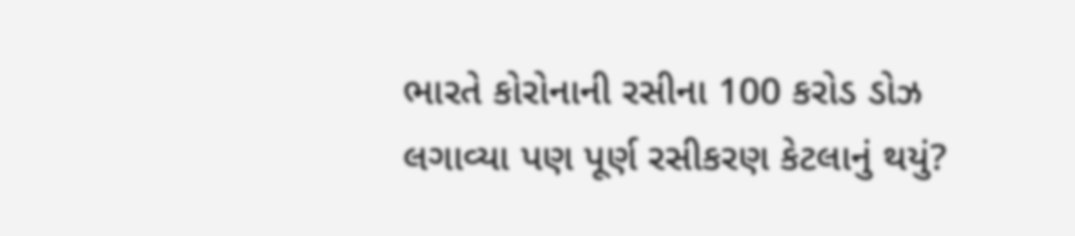ભારતે કોરોનાની રસીના 100 કરોડ ડોઝ લગાવ્યા પણ પૂર્ણ રસીકરણ કેટલાનું થયું?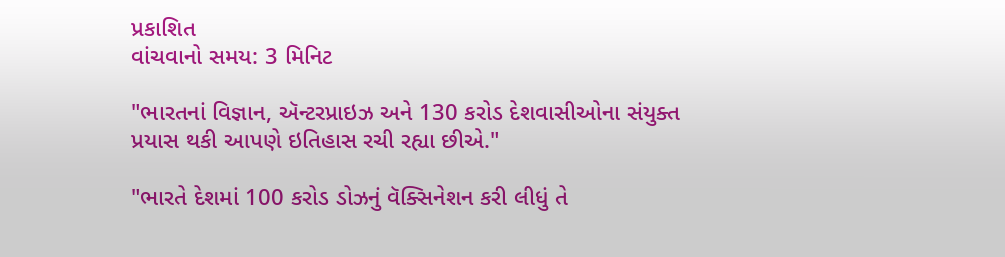પ્રકાશિત
વાંચવાનો સમય: 3 મિનિટ

"ભારતનાં વિજ્ઞાન, ઍન્ટરપ્રાઇઝ અને 130 કરોડ દેશવાસીઓના સંયુક્ત પ્રયાસ થકી આપણે ઇતિહાસ રચી રહ્યા છીએ."

"ભારતે દેશમાં 100 કરોડ ડોઝનું વૅક્સિનેશન કરી લીધું તે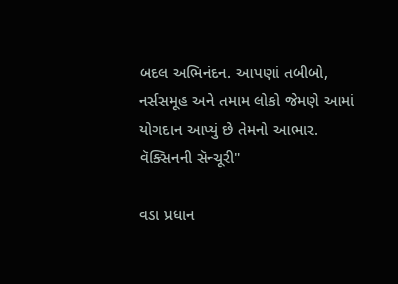બદલ અભિનંદન. આપણાં તબીબો, નર્સસમૂહ અને તમામ લોકો જેમણે આમાં યોગદાન આપ્યું છે તેમનો આભાર. વૅક્સિનની સૅન્ચૂરી"

વડા પ્રધાન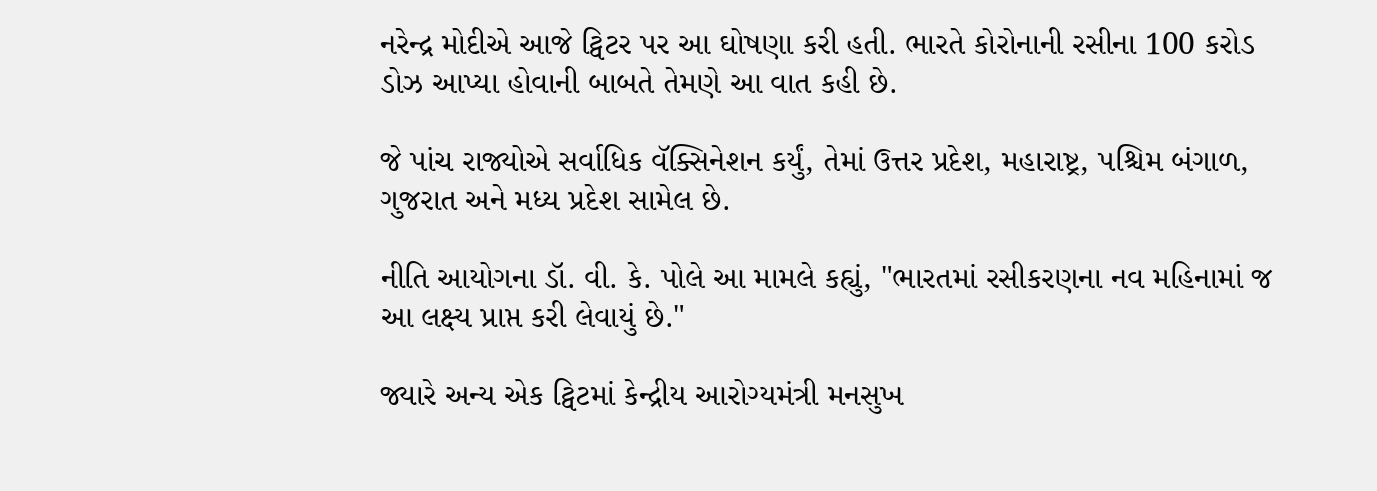નરેન્દ્ર મોદીએ આજે ટ્વિટર પર આ ઘોષણા કરી હતી. ભારતે કોરોનાની રસીના 100 કરોડ ડોઝ આપ્યા હોવાની બાબતે તેમણે આ વાત કહી છે.

જે પાંચ રાજ્યોએ સર્વાધિક વૅક્સિનેશન કર્યું, તેમાં ઉત્તર પ્રદેશ, મહારાષ્ટ્ર, પશ્ચિમ બંગાળ, ગુજરાત અને મધ્ય પ્રદેશ સામેલ છે.

નીતિ આયોગના ડૉ. વી. કે. પોલે આ મામલે કહ્યું, "ભારતમાં રસીકરણના નવ મહિનામાં જ આ લક્ષ્ય પ્રાપ્ત કરી લેવાયું છે."

જ્યારે અન્ય એક ટ્વિટમાં કેન્દ્રીય આરોગ્યમંત્રી મનસુખ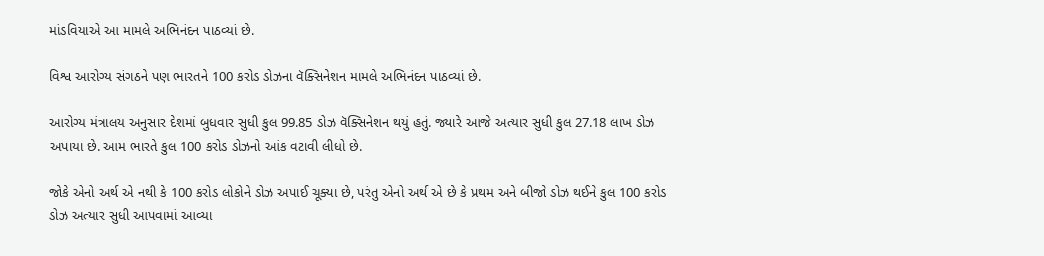માંડવિયાએ આ મામલે અભિનંદન પાઠવ્યાં છે.

વિશ્વ આરોગ્ય સંગઠને પણ ભારતને 100 કરોડ ડોઝના વૅક્સિનેશન મામલે અભિનંદન પાઠવ્યાં છે.

આરોગ્ય મંત્રાલય અનુસાર દેશમાં બુધવાર સુધી કુલ 99.85 ડોઝ વૅક્સિનેશન થયું હતું. જ્યારે આજે અત્યાર સુધી કુલ 27.18 લાખ ડોઝ અપાયા છે. આમ ભારતે કુલ 100 કરોડ ડોઝનો આંક વટાવી લીધો છે.

જોકે એનો અર્થ એ નથી કે 100 કરોડ લોકોને ડોઝ અપાઈ ચૂક્યા છે, પરંતુ એનો અર્થ એ છે કે પ્રથમ અને બીજો ડોઝ થઈને કુલ 100 કરોડ ડોઝ અત્યાર સુધી આપવામાં આવ્યા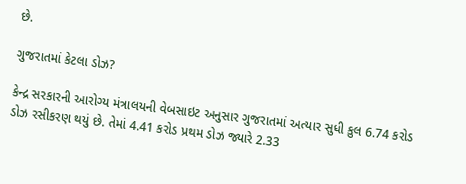છે.

ગુજરાતમાં કેટલા ડોઝ?

કેન્દ્ર સરકારની આરોગ્ય મંત્રાલયની વેબસાઇટ અનુસાર ગુજરાતમાં અત્યાર સુધી કુલ 6.74 કરોડ ડોઝ રસીકરણ થયું છે. તેમાં 4.41 કરોડ પ્રથમ ડોઝ જ્યારે 2.33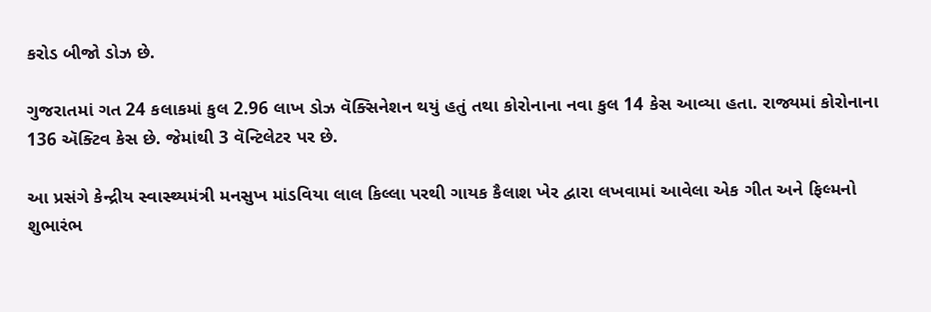કરોડ બીજો ડોઝ છે.

ગુજરાતમાં ગત 24 કલાકમાં કુલ 2.96 લાખ ડોઝ વૅક્સિનેશન થયું હતું તથા કોરોનાના નવા કુલ 14 કેસ આવ્યા હતા. રાજ્યમાં કોરોનાના 136 ઍક્ટિવ કેસ છે. જેમાંથી 3 વૅન્ટિલેટર પર છે.

આ પ્રસંગે કેન્દ્રીય સ્વાસ્થ્યમંત્રી મનસુખ માંડવિયા લાલ કિલ્લા પરથી ગાયક કૈલાશ ખેર દ્વારા લખવામાં આવેલા એક ગીત અને ફિલ્મનો શુભારંભ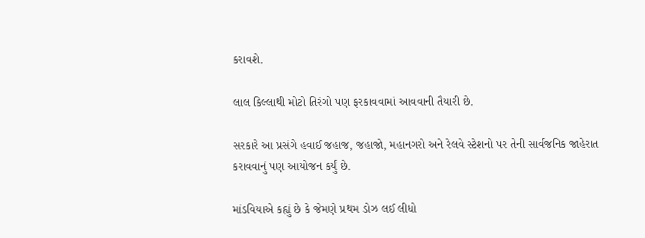કરાવશે.

લાલ કિલ્લાથી મોટો તિરંગો પણ ફરકાવવામાં આવવાની તૈયારી છે.

સરકારે આ પ્રસંગે હવાઈ જહાજ, જહાજો, મહાનગરો અને રેલવે સ્ટેશનો પર તેની સાર્વજનિક જાહેરાત કરાવવાનું પણ આયોજન કર્યું છે.

માંડવિયાએ કહ્યું છે કે જેમણે પ્રથમ ડોઝ લઈ લીધો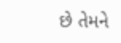છે તેમને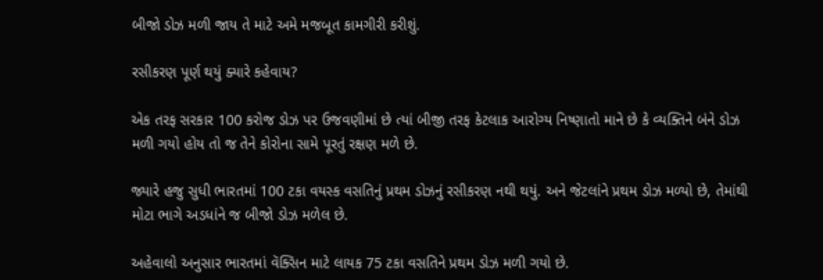બીજો ડોઝ મળી જાય તે માટે અમે મજબૂત કામગીરી કરીશું.

રસીકરણ પૂર્ણ થયું ક્યારે કહેવાય?

એક તરફ સરકાર 100 કરોજ ડોઝ પર ઉજવણીમાં છે ત્યાં બીજી તરફ કેટલાક આરોગ્ય નિષ્ણાતો માને છે કે વ્યક્તિને બંને ડોઝ મળી ગયો હોય તો જ તેને કોરોના સામે પૂરતું રક્ષણ મળે છે.

જ્યારે હજુ સુધી ભારતમાં 100 ટકા વયસ્ક વસતિનું પ્રથમ ડોઝનું રસીકરણ નથી થયું. અને જેટલાંને પ્રથમ ડોઝ મળ્યો છે, તેમાંથી મોટા ભાગે અડધાંને જ બીજો ડોઝ મળેલ છે.

અહેવાલો અનુસાર ભારતમાં વૅક્સિન માટે લાયક 75 ટકા વસતિને પ્રથમ ડોઝ મળી ગયો છે.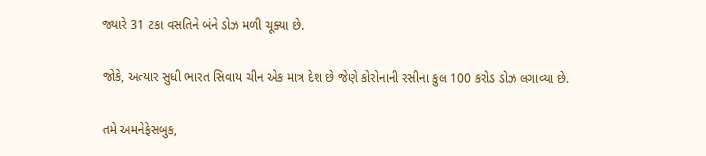જ્યારે 31 ટકા વસતિને બંને ડોઝ મળી ચૂક્યા છે.

જોકે, અત્યાર સુધી ભારત સિવાય ચીન એક માત્ર દેશ છે જેણે કોરોનાની રસીના કુલ 100 કરોડ ડોઝ લગાવ્યા છે.

તમે અમનેફેસબુક,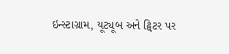ઇન્સ્ટાગ્રામ, યૂટ્યૂબ અને ટ્વિટર પર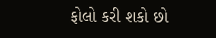ફોલો કરી શકો છો